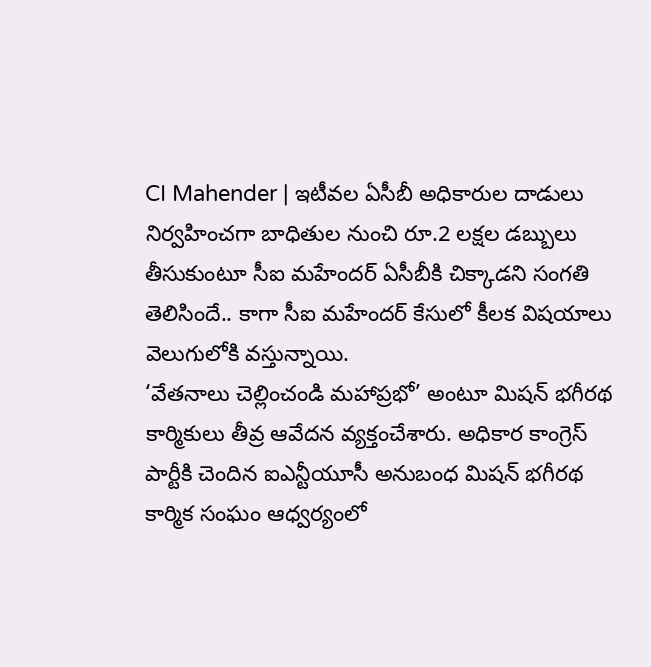CI Mahender | ఇటీవల ఏసీబీ అధికారుల దాడులు నిర్వహించగా బాధితుల నుంచి రూ.2 లక్షల డబ్బులు తీసుకుంటూ సీఐ మహేందర్ ఏసీబీకి చిక్కాడని సంగతి తెలిసిందే.. కాగా సీఐ మహేందర్ కేసులో కీలక విషయాలు వెలుగులోకి వస్తున్నాయి.
‘వేతనాలు చెల్లించండి మహాప్రభో’ అంటూ మిషన్ భగీరథ కార్మికులు తీవ్ర ఆవేదన వ్యక్తంచేశారు. అధికార కాంగ్రెస్ పార్టీకి చెందిన ఐఎన్టీయూసీ అనుబంధ మిషన్ భగీరథ కార్మిక సంఘం ఆధ్వర్యంలో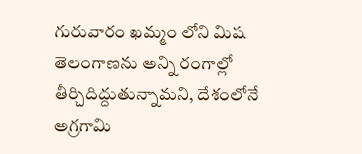గురువారం ఖమ్మం లోని మిష
తెలంగాణను అన్ని రంగాల్లో తీర్చిదిద్దుతున్నామని, దేశంలోనే అగ్రగామి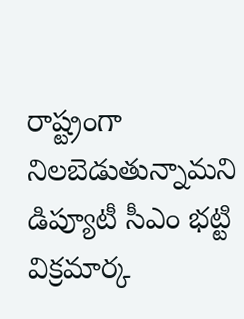రాష్ట్రంగా నిలబెడుతున్నామని డిప్యూటీ సీఎం భట్టి విక్రమార్క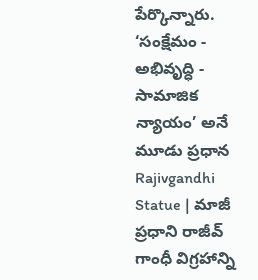పేర్కొన్నారు. ‘సంక్షేమం - అభివృద్ధి - సామాజిక న్యాయం’ అనే మూడు ప్రధాన
Rajivgandhi Statue | మాజీ ప్రధాని రాజీవ్ గాంధీ విగ్రహాన్ని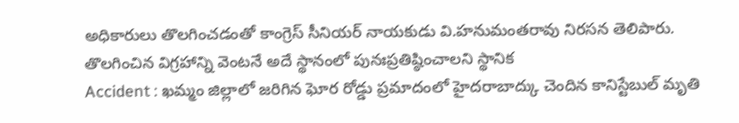అధికారులు తొలగించడంతో కాంగ్రెస్ సీనియర్ నాయకుడు వి.హనుమంతరావు నిరసన తెలిపారు. తొలగించిన విగ్రహాన్ని వెంటనే అదే స్థానంలో పునఃప్రతిష్ఠించాలని స్థానిక
Accident : ఖమ్మం జిల్లాలో జరిగిన ఘోర రోడ్డు ప్రమాదంలో హైదరాబాద్కు చెందిన కానిస్టేబుల్ మృతి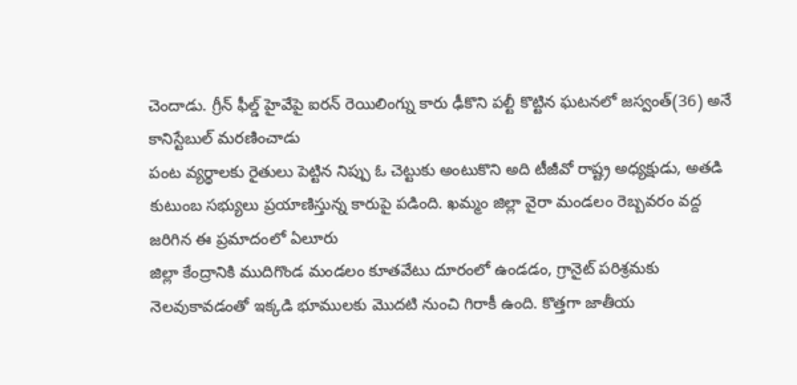చెందాడు. గ్రీన్ ఫీల్డ్ హైవేపై ఐరన్ రెయిలింగ్ను కారు ఢీకొని పల్టీ కొట్టిన ఘటనలో జస్వంత్(36) అనే కానిస్టేబుల్ మరణించాడు
పంట వ్యర్థాలకు రైతులు పెట్టిన నిప్పు ఓ చెట్టుకు అంటుకొని అది టీజీవో రాష్ట్ర అధ్యక్షుడు, అతడి కుటుంబ సభ్యులు ప్రయాణిస్తున్న కారుపై పడింది. ఖమ్మం జిల్లా వైరా మండలం రెబ్బవరం వద్ద జరిగిన ఈ ప్రమాదంలో ఏలూరు
జిల్లా కేంద్రానికి ముదిగొండ మండలం కూతవేటు దూరంలో ఉండడం, గ్రానైట్ పరిశ్రమకు నెలవుకావడంతో ఇక్కడి భూములకు మొదటి నుంచి గిరాకీ ఉంది. కొత్తగా జాతీయ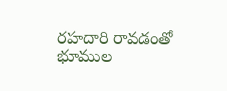రహదారి రావడంతో భూముల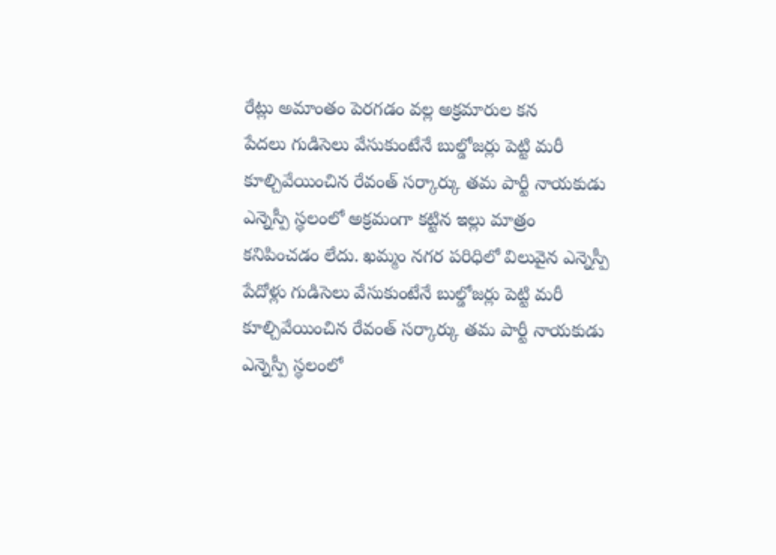రేట్లు అమాంతం పెరగడం వల్ల అక్రమారుల కన
పేదలు గుడిసెలు వేసుకుంటేనే బుల్డోజర్లు పెట్టి మరీ కూల్చివేయించిన రేవంత్ సర్కార్కు తమ పార్టీ నాయకుడు ఎన్నెస్పీ స్థలంలో అక్రమంగా కట్టిన ఇల్లు మాత్రం కనిపించడం లేదు. ఖమ్మం నగర పరిధిలో విలువైన ఎన్నెస్పీ
పేదోళ్లు గుడిసెలు వేసుకుంటేనే బుల్డోజర్లు పెట్టి మరీ కూల్చివేయించిన రేవంత్ సర్కార్కు తమ పార్టీ నాయకుడు ఎన్నెస్పీ స్థలంలో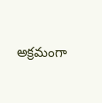అక్రమంగా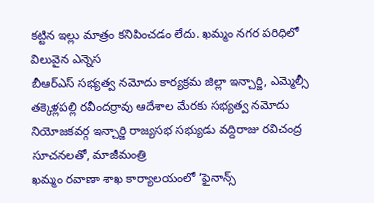కట్టిన ఇల్లు మాత్రం కనిపించడం లేదు. ఖమ్మం నగర పరిధిలో విలువైన ఎన్నెస
బీఆర్ఎస్ సభ్యత్వ నమోదు కార్యక్రమ జిల్లా ఇన్చార్జి, ఎమ్మెల్సీ తక్కెళ్లపల్లి రవీందర్రావు ఆదేశాల మేరకు సభ్యత్వ నమోదు నియోజకవర్గ ఇన్చార్జి రాజ్యసభ సభ్యుడు వద్దిరాజు రవిచంద్ర సూచనలతో, మాజీమంత్రి
ఖమ్మం రవాణా శాఖ కార్యాలయంలో ‘ఫైనాన్స్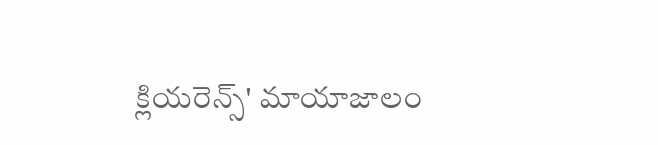క్లియరెన్స్' మాయాజాలం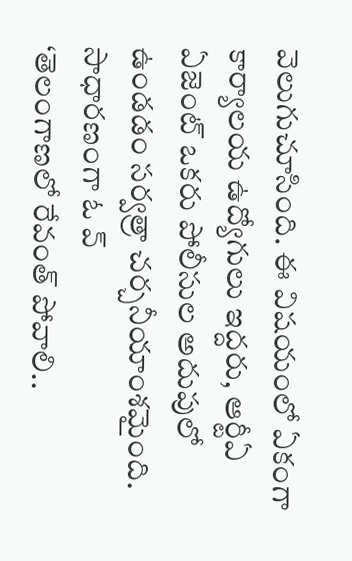వెలుగుచూసింది. ఈ విషయంలో ఏకంగా కార్యాలయ ఉద్యోగులు ఇద్దరు, ఆర్టీఏ ఏజెంట్ ఒకరు పోలీసుల అదుపులో ఉండడం సర్వత్రా చర్చనీయాంశమైంది. సాధారణంగా ఓ వ్
‘తెలంగాణలో రేవంత్ పోవాలి..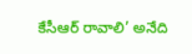కేసీఆర్ రావాలి’ అనేది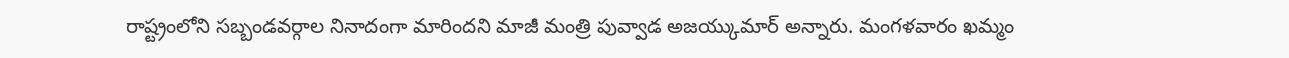రాష్ట్రంలోని సబ్బండవర్గాల నినాదంగా మారిందని మాజీ మంత్రి పువ్వాడ అజయ్కుమార్ అన్నారు. మంగళవారం ఖమ్మం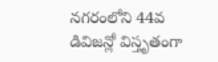నగరంలోని 44వ డివిజన్లో విస్తృతంగా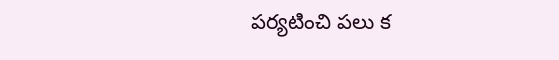పర్యటించి పలు క